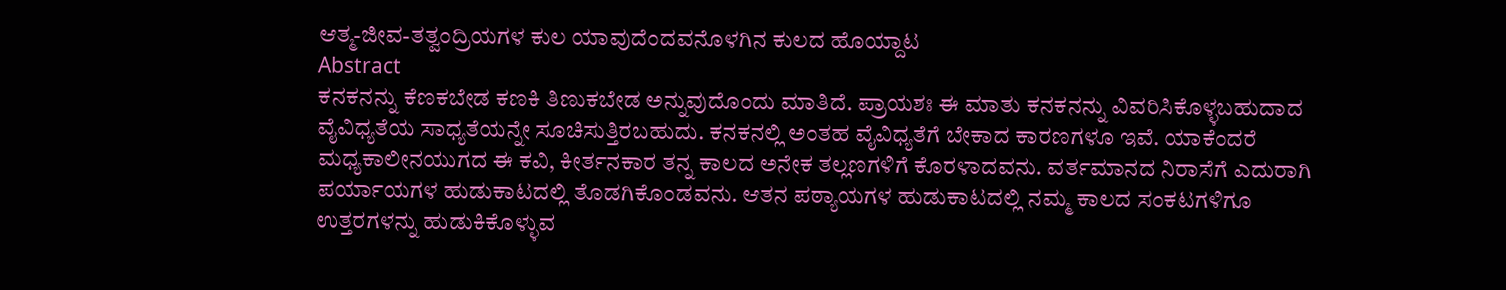ಆತ್ಮ-ಜೀವ-ತತ್ವಂದ್ರಿಯಗಳ ಕುಲ ಯಾವುದೆಂದವನೊಳಗಿನ ಕುಲದ ಹೊಯ್ದಾಟ
Abstract
ಕನಕನನ್ನು ಕೆಣಕಬೇಡ ಕಣಕಿ ತಿಣುಕಬೇಡ ಅನ್ನುವುದೊಂದು ಮಾತಿದೆ. ಪ್ರಾಯಶಃ ಈ ಮಾತು ಕನಕನನ್ನು ವಿವರಿಸಿಕೊಳ್ಳಬಹುದಾದ ವೈವಿಧ್ಯತೆಯ ಸಾಧ್ಯತೆಯನ್ನೇ ಸೂಚಿಸುತ್ತಿರಬಹುದು. ಕನಕನಲ್ಲಿ ಅಂತಹ ವೈವಿಧ್ಯತೆಗೆ ಬೇಕಾದ ಕಾರಣಗಳೂ ಇವೆ. ಯಾಕೆಂದರೆ ಮಧ್ಯಕಾಲೀನಯುಗದ ಈ ಕವಿ, ಕೀರ್ತನಕಾರ ತನ್ನ ಕಾಲದ ಅನೇಕ ತಲ್ಲಣಗಳಿಗೆ ಕೊರಳಾದವನು. ವರ್ತಮಾನದ ನಿರಾಸೆಗೆ ಎದುರಾಗಿ ಪರ್ಯಾಯಗಳ ಹುಡುಕಾಟದಲ್ಲಿ ತೊಡಗಿಕೊಂಡವನು. ಆತನ ಪಠ್ಯಾಯಗಳ ಹುಡುಕಾಟದಲ್ಲಿ ನಮ್ಮ ಕಾಲದ ಸಂಕಟಗಳಿಗೂ ಉತ್ತರಗಳನ್ನು ಹುಡುಕಿಕೊಳ್ಳುವ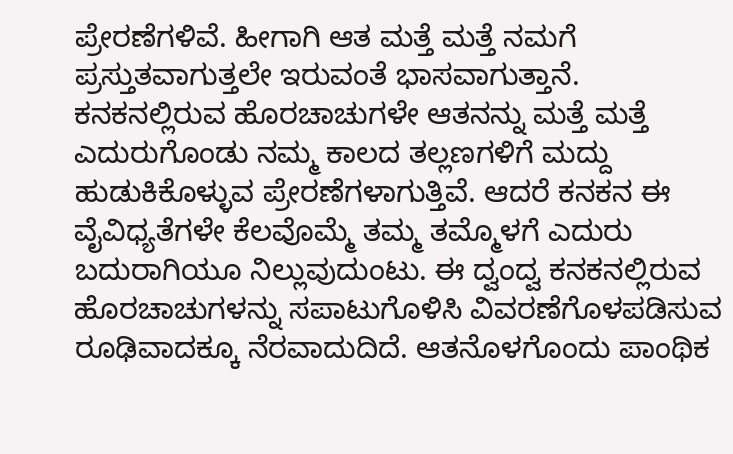ಪ್ರೇರಣೆಗಳಿವೆ. ಹೀಗಾಗಿ ಆತ ಮತ್ತೆ ಮತ್ತೆ ನಮಗೆ ಪ್ರಸ್ತುತವಾಗುತ್ತಲೇ ಇರುವಂತೆ ಭಾಸವಾಗುತ್ತಾನೆ. ಕನಕನಲ್ಲಿರುವ ಹೊರಚಾಚುಗಳೇ ಆತನನ್ನು ಮತ್ತೆ ಮತ್ತೆ ಎದುರುಗೊಂಡು ನಮ್ಮ ಕಾಲದ ತಲ್ಲಣಗಳಿಗೆ ಮದ್ದು ಹುಡುಕಿಕೊಳ್ಳುವ ಪ್ರೇರಣೆಗಳಾಗುತ್ತಿವೆ. ಆದರೆ ಕನಕನ ಈ ವೈವಿಧ್ಯತೆಗಳೇ ಕೆಲವೊಮ್ಮೆ ತಮ್ಮ ತಮ್ಮೊಳಗೆ ಎದುರು ಬದುರಾಗಿಯೂ ನಿಲ್ಲುವುದುಂಟು. ಈ ದ್ವಂದ್ವ ಕನಕನಲ್ಲಿರುವ ಹೊರಚಾಚುಗಳನ್ನು ಸಪಾಟುಗೊಳಿಸಿ ವಿವರಣೆಗೊಳಪಡಿಸುವ ರೂಢಿವಾದಕ್ಕೂ ನೆರವಾದುದಿದೆ. ಆತನೊಳಗೊಂದು ಪಾಂಥಿಕ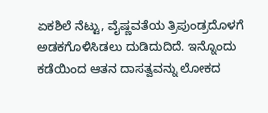ಏಕಶಿಲೆ ನೆಟ್ಟು, ವೈಷ್ಣವತೆಯ ತ್ರಿಪುಂಡ್ರದೊಳಗೆ ಅಡಕಗೊಳಿಸಿಡಲು ದುಡಿದುದಿದೆ. ಇನ್ನೊಂದು ಕಡೆಯಿಂದ ಆತನ ದಾಸತ್ವವನ್ನು ಲೋಕದ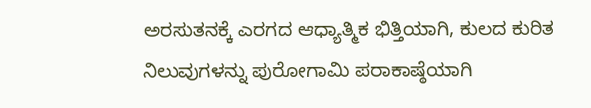ಅರಸುತನಕ್ಕೆ ಎರಗದ ಆಧ್ಯಾತ್ಮಿಕ ಭಿತ್ತಿಯಾಗಿ, ಕುಲದ ಕುರಿತ ನಿಲುವುಗಳನ್ನು ಪುರೋಗಾಮಿ ಪರಾಕಾಷ್ಠೆಯಾಗಿ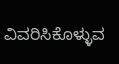ವಿವರಿಸಿಕೊಳ್ಳುವ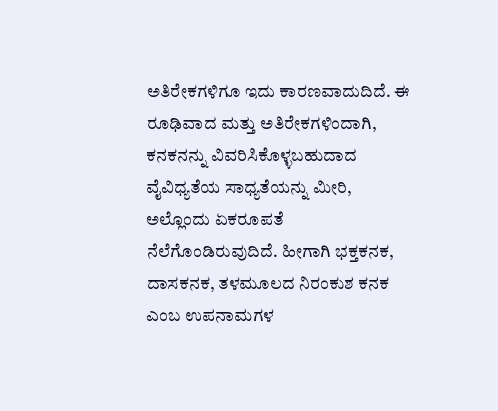ಅತಿರೇಕಗಳಿಗೂ ಇದು ಕಾರಣವಾದುದಿದೆ. ಈ ರೂಢಿವಾದ ಮತ್ತು ಅತಿರೇಕಗಳಿಂದಾಗಿ, ಕನಕನನ್ನು ವಿವರಿಸಿಕೊಳ್ಳಬಹುದಾದ ವೈವಿಧ್ಯತೆಯ ಸಾಧ್ಯತೆಯನ್ನು ಮೀರಿ, ಅಲ್ಲೊಂದು ಏಕರೂಪತೆ ನೆಲೆಗೊಂಡಿರುವುದಿದೆ. ಹೀಗಾಗಿ ಭಕ್ತಕನಕ, ದಾಸಕನಕ, ತಳಮೂಲದ ನಿರಂಕುಶ ಕನಕ ಎಂಬ ಉಪನಾಮಗಳ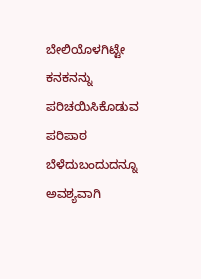ಬೇಲಿಯೊಳಗಿಟ್ಟೇ ಕನಕನನ್ನು ಪರಿಚಯಿಸಿಕೊಡುವ ಪರಿಪಾಠ ಬೆಳೆದುಬಂದುದನ್ನೂ ಅವಶ್ಯವಾಗಿ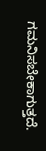ಗಮನಿಸಬೇಕಾಗುತ್ತದೆ.